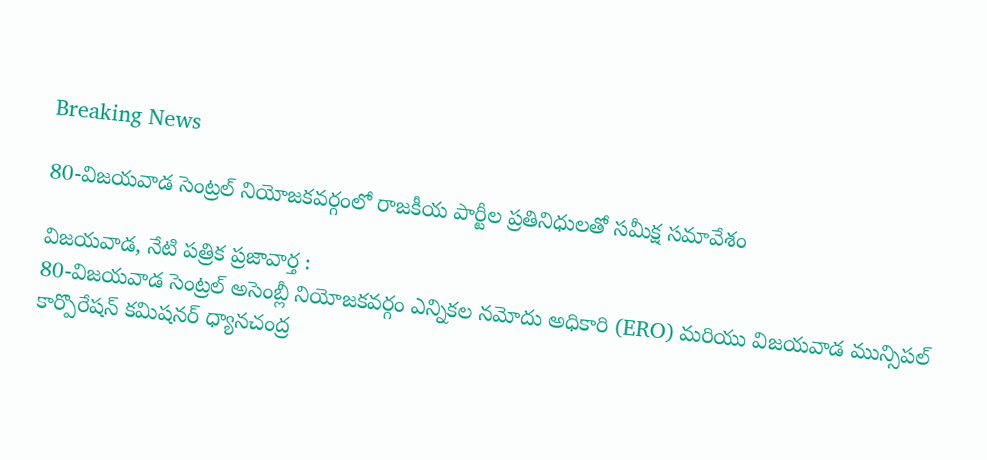Breaking News

80-విజయవాడ సెంట్రల్ నియోజకవర్గంలో రాజకీయ పార్టీల ప్రతినిధులతో సమీక్ష సమావేశం

విజయవాడ, నేటి పత్రిక ప్రజావార్త :
80-విజయవాడ సెంట్రల్ అసెంబ్లీ నియోజకవర్గం ఎన్నికల నమోదు అధికారి (ERO) మరియు విజయవాడ మున్సిపల్ కార్పొరేషన్ కమిషనర్ ధ్యానచంద్ర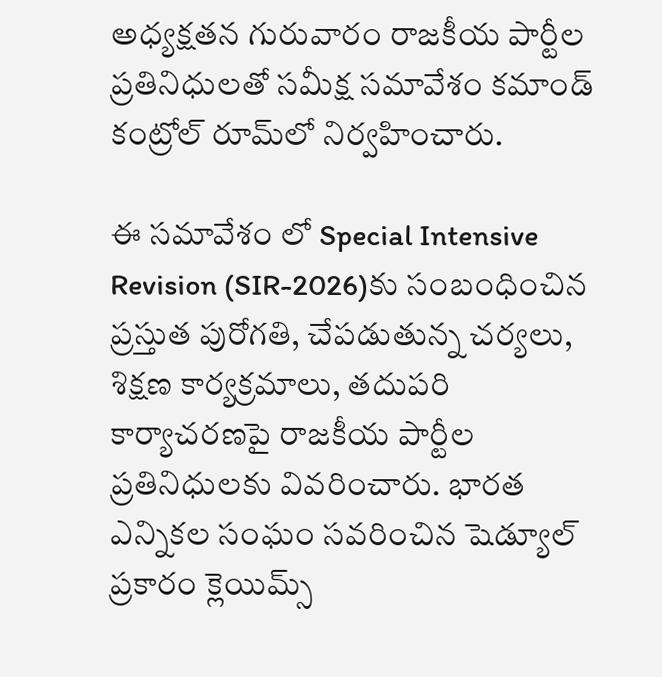అధ్యక్షతన గురువారం రాజకీయ పార్టీల ప్రతినిధులతో సమీక్ష సమావేశం కమాండ్ కంట్రోల్ రూమ్‌లో నిర్వహించారు.

ఈ సమావేశం లో Special Intensive Revision (SIR-2026)కు సంబంధించిన ప్రస్తుత పురోగతి, చేపడుతున్న చర్యలు, శిక్షణ కార్యక్రమాలు, తదుపరి కార్యాచరణపై రాజకీయ పార్టీల ప్రతినిధులకు వివరించారు. భారత ఎన్నికల సంఘం సవరించిన షెడ్యూల్ ప్రకారం క్లెయిమ్స్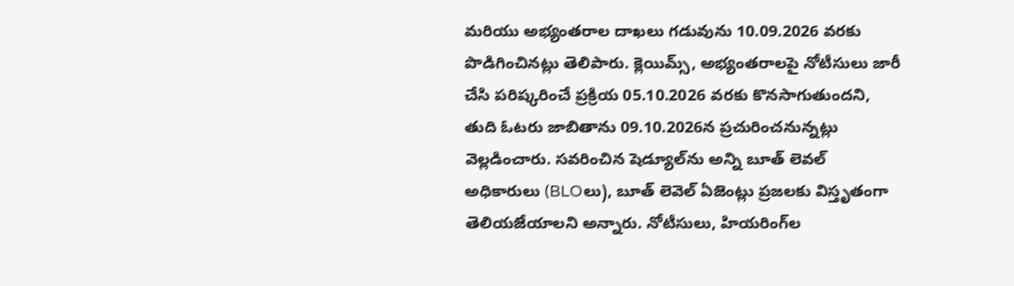మరియు అభ్యంతరాల దాఖలు గడువును 10.09.2026 వరకు పొడిగించినట్లు తెలిపారు. క్లెయిమ్స్, అభ్యంతరాలపై నోటీసులు జారీ చేసి పరిష్కరించే ప్రక్రియ 05.10.2026 వరకు కొనసాగుతుందని, తుది ఓటరు జాబితాను 09.10.2026న ప్రచురించనున్నట్లు వెల్లడించారు. సవరించిన షెడ్యూల్‌ను అన్ని బూత్ లెవల్ అధికారులు (BLOలు), బూత్ లెవెల్ ఏజెంట్లు ప్రజలకు విస్తృతంగా తెలియజేయాలని అన్నారు. నోటీసులు, హియరింగ్‌ల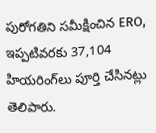పురోగతిని సమీక్షించిన ERO, ఇప్పటివరకు 37,104 హియరింగ్‌లు పూర్తి చేసినట్లు తెలిపారు.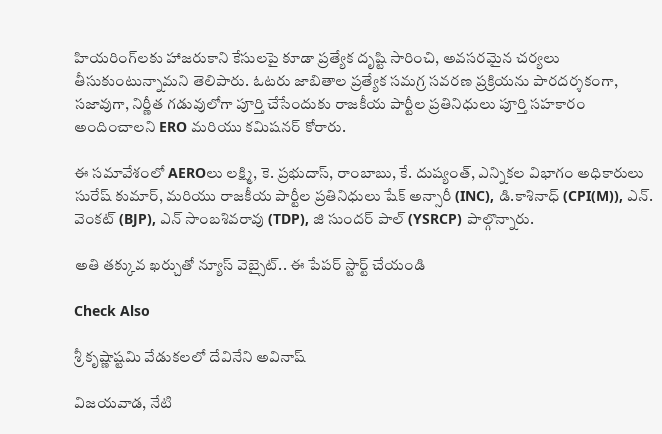హియరింగ్‌లకు హాజరుకాని కేసులపై కూడా ప్రత్యేక దృష్టి సారించి, అవసరమైన చర్యలు తీసుకుంటున్నామని తెలిపారు. ఓటరు జాబితాల ప్రత్యేక సమగ్ర సవరణ ప్రక్రియను పారదర్శకంగా, సజావుగా, నిర్ణీత గడువులోగా పూర్తి చేసేందుకు రాజకీయ పార్టీల ప్రతినిధులు పూర్తి సహకారం అందించాలని ERO మరియు కమిషనర్ కోరారు.

ఈ సమావేశంలో AEROలు లక్ష్మి, కె. ప్రభుదాస్, రాంబాబు, కే. దుష్యంత్, ఎన్నికల విభాగం అధికారులు సురేష్ కుమార్, మరియు రాజకీయ పార్టీల ప్రతినిధులు షేక్ అన్సారీ (INC), డి.కాశినాధ్ (CPI(M)), ఎన్. వెంకట్ (BJP), ఎన్ సాంబశివరావు (TDP), జి సుందర్ పాల్ (YSRCP) పాల్గొన్నారు.

అతి తక్కువ ఖర్చుతో న్యూస్ వెబ్సైట్.. ఈ పేపర్ స్టార్ట్ చేయండి

Check Also

శ్రీ కృష్ణాష్టమి వేడుకలలో దేవినేని అవినాష్

విజయవాడ, నేటి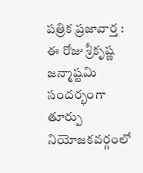పత్రిక ప్రజావార్త : ఈ రోజు శ్రీకృష్ణ జన్మాష్టమి సందర్భంగా తూర్పు నియోజకవర్గంలో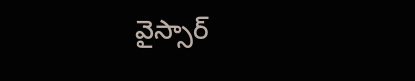వైస్సార్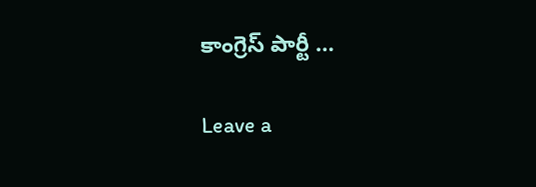కాంగ్రెస్ పార్టీ …

Leave a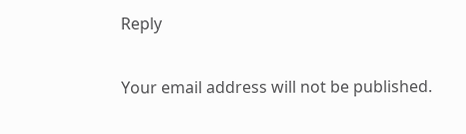Reply

Your email address will not be published.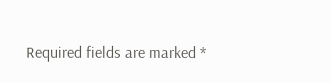Required fields are marked *